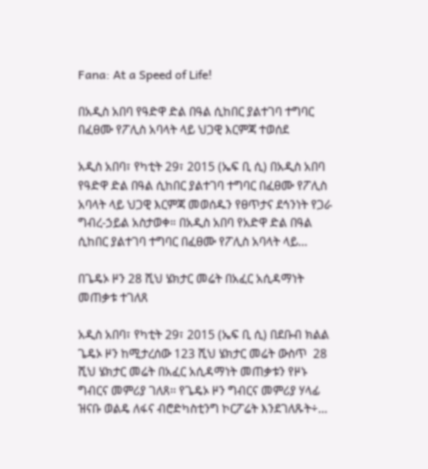Fana: At a Speed of Life!

በአዲስ አበባ የዓድዋ ድል በዓል ሲከበር ያልተገባ ተግባር በፈፀሙ የፖሊስ አባላት ላይ ህጋዊ እርምጃ ተወሰደ

አዲስ አበባ፣ የካቲት 29፣ 2015 (ኤፍ ቢ ሲ) በአዲስ አበባ የዓድዋ ድል በዓል ሲከበር ያልተገባ ተግባር በፈፀሙ የፖሊስ አባላት ላይ ህጋዊ እርምጃ መወሰዱን የፀጥታና ደኅንነት የጋራ ግብረ-ኃይል አስታወቀ። በአዲስ አበባ የአድዋ ድል በዓል ሲከበር ያልተገባ ተግባር በፈፀሙ የፖሊስ አባላት ላይ…

በጌዴኦ ዞን 28 ሺህ ሄክታር መሬት በአፈር አሲዳማነት መጠቃቱ ተገለጸ

አዲስ አበባ፣ የካቲት 29፣ 2015 (ኤፍ ቢ ሲ) በደቡብ ክልል ጌዴኦ ዞን ከሚታረሰው 123 ሺህ ሄክታር መሬት ውስጥ  28 ሺህ ሄክታር መሬት በአፈር አሲዳማነት መጠቃቱን የዞኑ ግብርና መምሪያ ገለጸ፡፡ የጌዴኦ ዞን ግብርና መምሪያ ሃላፊ ዝናቡ ወልዴ ለፋና ብሮድካስቲንግ ኮርፖሬት እንደገለጹት÷…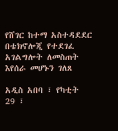የሸገር ከተማ አስተዳደደር በቴክኖሎጂ የተደገፈ አገልግሎት ለመስጠት እየሰራ መሆኑን ገለጸ

አዲስ አበባ ፣ የካቲት 29 ፣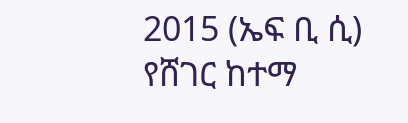2015 (ኤፍ ቢ ሲ) የሸገር ከተማ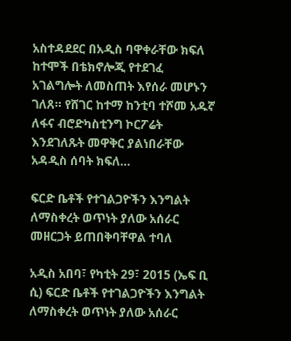አስተዳደደር በአዲስ ባዋቀራቸው ክፍለ ከተሞች በቴክኖሎጂ የተደገፈ አገልግሎት ለመስጠት እየሰራ መሆኑን ገለጸ። የሸገር ከተማ ከንቲባ ተሾመ አዱኛ ለፋና ብሮድካስቲንግ ኮርፖሬት እንደገለጹት መዋቅር ያልነበራቸው አዳዲስ ሰባት ክፍለ…

ፍርድ ቤቶች የተገልጋዮችን እንግልት ለማስቀረት ወጥነት ያለው አሰራር መዘርጋት ይጠበቅባቸዋል ተባለ

አዲስ አበባ፣ የካቲት 29፣ 2015 (ኤፍ ቢ ሲ) ፍርድ ቤቶች የተገልጋዮችን እንግልት ለማስቀረት ወጥነት ያለው አሰራር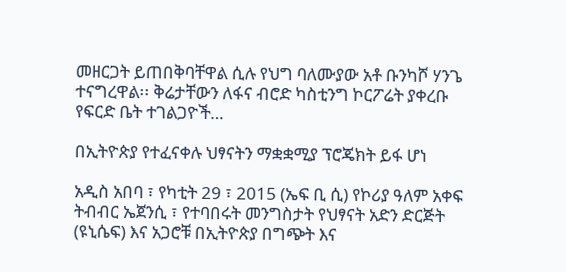መዘርጋት ይጠበቅባቸዋል ሲሉ የህግ ባለሙያው አቶ ቡንካሾ ሃንጌ ተናግረዋል፡፡ ቅሬታቸውን ለፋና ብሮድ ካስቲንግ ኮርፖሬት ያቀረቡ የፍርድ ቤት ተገልጋዮች…

በኢትዮጵያ የተፈናቀሉ ህፃናትን ማቋቋሚያ ፕሮጄክት ይፋ ሆነ

አዲስ አበባ ፣ የካቲት 29 ፣ 2015 (ኤፍ ቢ ሲ) የኮሪያ ዓለም አቀፍ ትብብር ኤጀንሲ ፣ የተባበሩት መንግስታት የህፃናት አድን ድርጅት (ዩኒሴፍ) እና አጋሮቹ በኢትዮጵያ በግጭት እና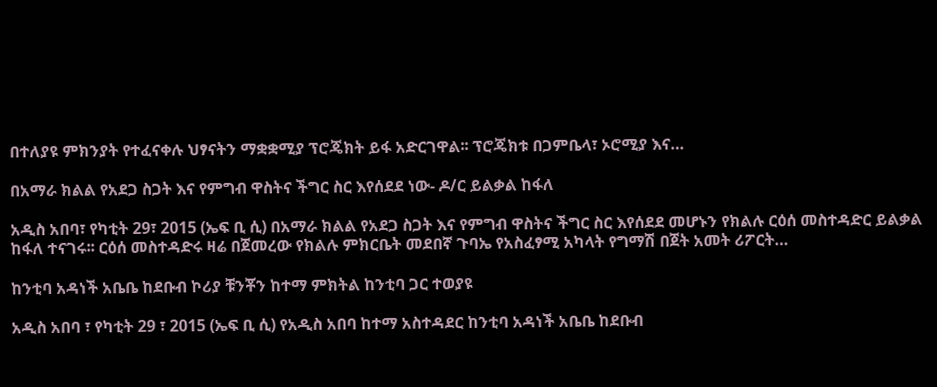በተለያዩ ምክንያት የተፈናቀሉ ህፃናትን ማቋቋሚያ ፕሮጄክት ይፋ አድርገዋል፡፡ ፕሮጄክቱ በጋምቤላ፣ ኦሮሚያ እና…

በአማራ ክልል የአደጋ ስጋት እና የምግብ ዋስትና ችግር ስር እየሰደደ ነው- ዶ/ር ይልቃል ከፋለ

አዲስ አበባ፣ የካቲት 29፣ 2015 (ኤፍ ቢ ሲ) በአማራ ክልል የአደጋ ስጋት እና የምግብ ዋስትና ችግር ስር እየሰደደ መሆኑን የክልሉ ርዕሰ መስተዳድር ይልቃል ከፋለ ተናገሩ፡፡ ርዕሰ መስተዳድሩ ዛሬ በጀመረው የክልሉ ምክርቤት መደበኛ ጉባኤ የአስፈፃሚ አካላት የግማሽ በጀት አመት ሪፖርት…

ከንቲባ አዳነች አቤቤ ከደቡብ ኮሪያ ቹንቾን ከተማ ምክትል ከንቲባ ጋር ተወያዩ

አዲስ አበባ ፣ የካቲት 29 ፣ 2015 (ኤፍ ቢ ሲ) የአዲስ አበባ ከተማ አስተዳደር ከንቲባ አዳነች አቤቤ ከደቡብ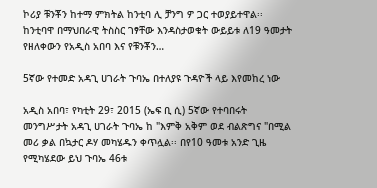ኮሪያ ቹንቾን ከተማ ምክትል ከንቲባ ሊ ቻንግ ዎ ጋር ተወያይተዋል፡፡ ከንቲባዋ በማህበራዊ ትስስር ገፃቸው እንዳስታወቁት ውይይቱ ለ19 ዓመታት የዘለቀውን የአዲስ አበባ እና የቹንቾን…

5ኛው የተመድ አዳጊ ሀገራት ጉባኤ በተለያዩ ጉዳዮች ላይ እየመከረ ነው

አዲስ አበባ፣ የካቲት 29፣ 2015 (ኤፍ ቢ ሲ) 5ኛው የተባበሩት መንግሥታት አዳጊ ሀገራት ጉባኤ ከ "እምቅ አቅም ወደ ብልጽግና "በሚል መሪ ቃል በኳታር ዶሃ መካሄዱን ቀጥሏል፡፡ በየ10 ዓመቱ አንድ ጊዜ የሚካሄደው ይህ ጉባኤ 46ቱ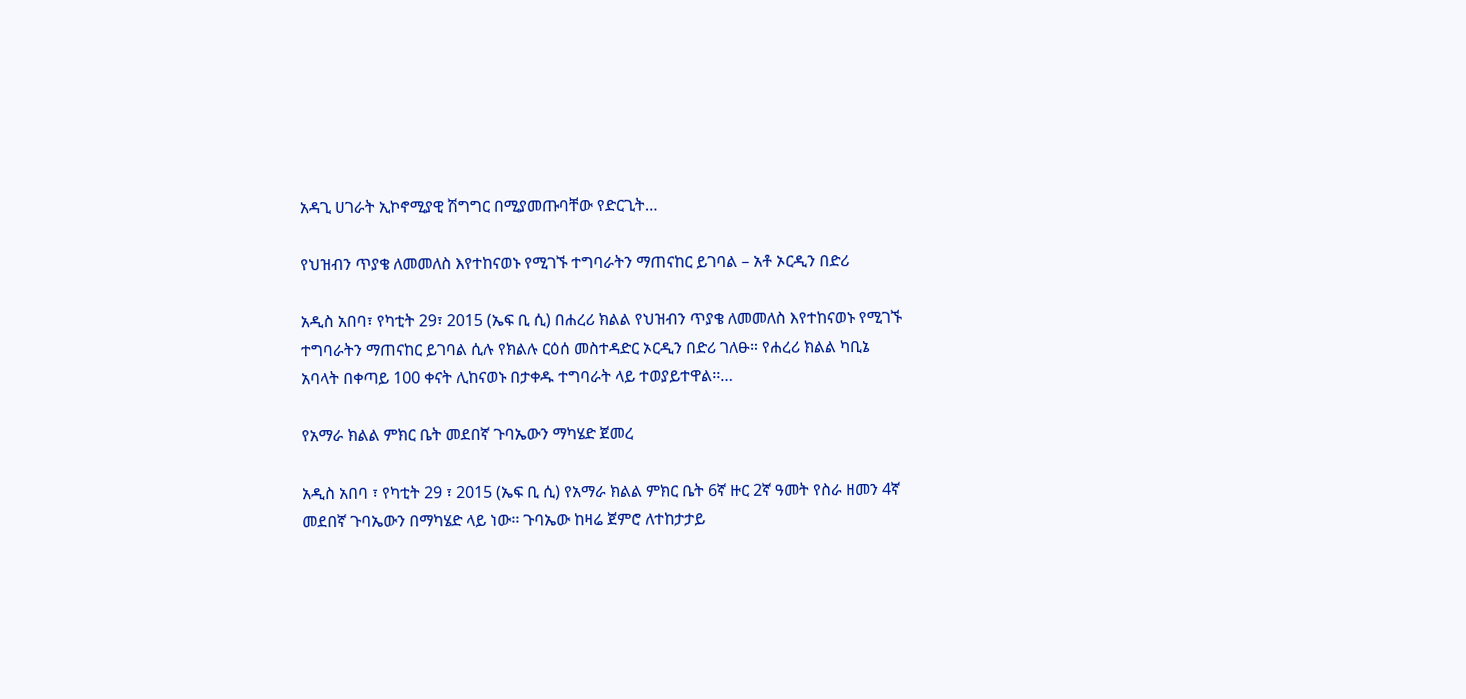አዳጊ ሀገራት ኢኮኖሚያዊ ሽግግር በሚያመጡባቸው የድርጊት…

የህዝብን ጥያቄ ለመመለስ እየተከናወኑ የሚገኙ ተግባራትን ማጠናከር ይገባል – አቶ ኦርዲን በድሪ

አዲስ አበባ፣ የካቲት 29፣ 2015 (ኤፍ ቢ ሲ) በሐረሪ ክልል የህዝብን ጥያቄ ለመመለስ እየተከናወኑ የሚገኙ ተግባራትን ማጠናከር ይገባል ሲሉ የክልሉ ርዕሰ መስተዳድር ኦርዲን በድሪ ገለፁ። የሐረሪ ክልል ካቢኔ አባላት በቀጣይ 100 ቀናት ሊከናወኑ በታቀዱ ተግባራት ላይ ተወያይተዋል፡፡…

የአማራ ክልል ምክር ቤት መደበኛ ጉባኤውን ማካሄድ ጀመረ

አዲስ አበባ ፣ የካቲት 29 ፣ 2015 (ኤፍ ቢ ሲ) የአማራ ክልል ምክር ቤት 6ኛ ዙር 2ኛ ዓመት የስራ ዘመን 4ኛ መደበኛ ጉባኤውን በማካሄድ ላይ ነው፡፡ ጉባኤው ከዛሬ ጀምሮ ለተከታታይ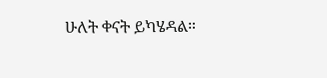ሁለት ቀናት ይካሄዳል።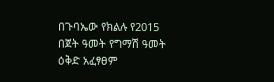በጉባኤው የክልሉ የ2015 በጀት ዓመት የግማሽ ዓመት ዕቅድ አፈፃፀም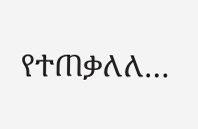የተጠቃለለ…